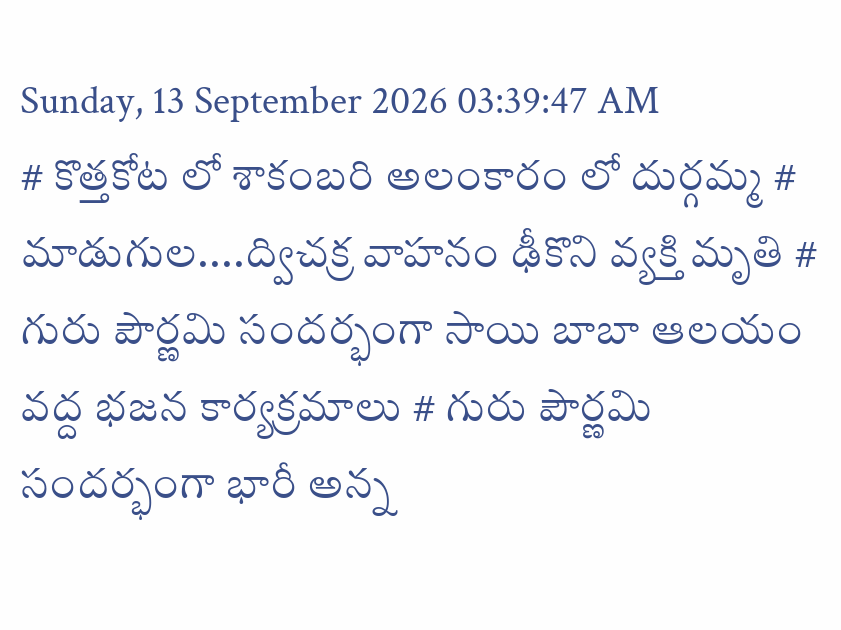Sunday, 13 September 2026 03:39:47 AM
# కొత్తకోట లో శాకంబరి అలంకారం లో దుర్గమ్మ # మాడుగుల....ద్విచక్ర వాహనం ఢీకొని వ్యక్తి మృతి # గురు పౌర్ణమి సందర్భంగా సాయి బాబా ఆలయం వద్ద భజన కార్యక్రమాలు # గురు పౌర్ణమి సందర్భంగా భారీ అన్న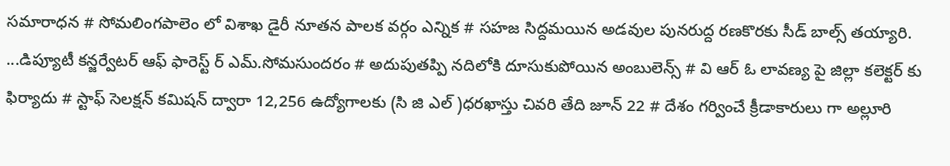సమారాధన # సోమలింగపాలెం లో విశాఖ డైరీ నూతన పాలక వర్గం ఎన్నిక # సహజ సిద్దమయిన అడవుల పునరుద్ద రణకొరకు సీడ్ బాల్స్ తయ్యారి. ...డిప్యూటీ కన్జర్వేటర్ ఆఫ్ ఫారెస్ట్ ర్ ఎమ్.సోమసుందరం # అదుపుతప్పి నదిలోకి దూసుకుపోయిన అంబులెన్స్ # వి ఆర్ ఓ లావణ్య పై జిల్లా కలెక్టర్ కు ఫిర్యాదు # స్టాఫ్ సెలక్షన్ కమిషన్ ద్వారా 12,256 ఉద్యోగాలకు (సి జి ఎల్ )ధరఖాస్తు చివరి తేది జూన్ 22 # దేశం గర్వించే క్రీడాకారులు గా అల్లూరి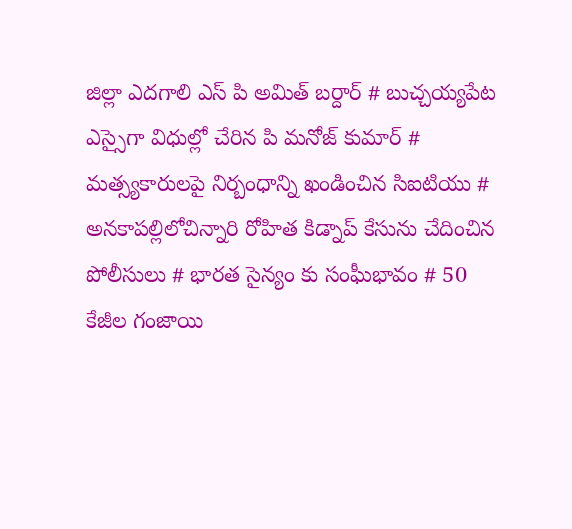జిల్లా ఎదగాలి ఎస్ పి అమిత్ బర్దార్ # బుచ్చయ్యపేట ఎస్సైగా విధుల్లో చేరిన పి మనోజ్ కుమార్ # మత్స్యకారులపై నిర్బంధాన్ని ఖండించిన సిఐటియు # అనకాపల్లిలోచిన్నారి రోహిత కిడ్నాప్ కేసును చేదించిన పోలీసులు # భారత సైన్యం కు సంఘీభావం # 50 కేజీల గంజాయి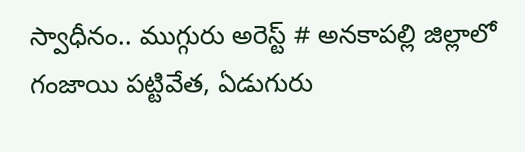స్వాధీనం.. ముగ్గురు అరెస్ట్ # అనకాపల్లి జిల్లాలో గంజాయి పట్టివేత, ఏడుగురు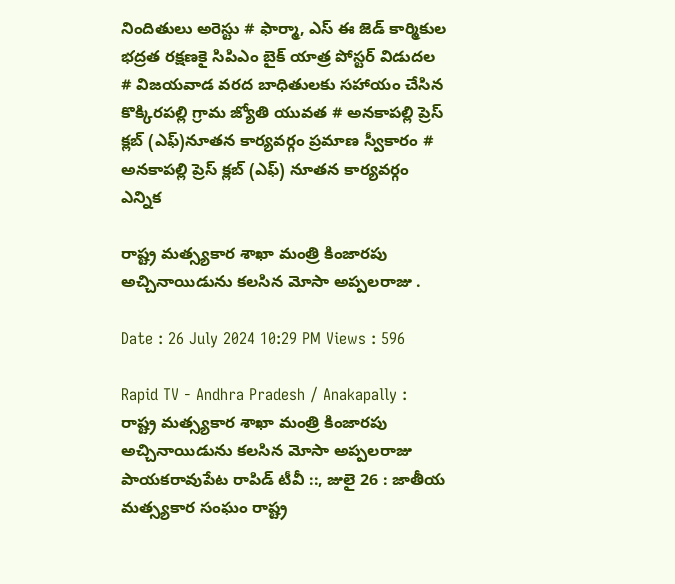నిందితులు అరెస్టు # ఫార్మా, ఎస్ ఈ జెడ్ కార్మికుల భద్రత రక్షణకై సిపిఎం బైక్ యాత్ర పోస్టర్ విడుదల # విజయవాడ వరద బాధితులకు సహాయం చేసిన కొక్కిరపల్లి గ్రామ జ్యోతి యువత # అనకాపల్లి ప్రెస్ క్లబ్ (ఎఫ్)నూతన కార్యవర్గం ప్రమాణ స్వీకారం # అనకాపల్లి ప్రెస్ క్లబ్ (ఎఫ్) నూతన కార్యవర్గం ఎన్నిక

రాష్ట్ర మత్స్యకార శాఖా మంత్రి కింజారపు అచ్చినాయిడును కలసిన మోసా అప్పలరాజు .

Date : 26 July 2024 10:29 PM Views : 596

Rapid TV - Andhra Pradesh / Anakapally : రాష్ట్ర మత్స్యకార శాఖా మంత్రి కింజారపు అచ్చినాయిడును కలసిన మోసా అప్పలరాజు పాయకరావుపేట రాపిడ్ టీవీ ::, జులై 26 : జాతీయ మత్స్యకార సంఘం రాష్ట్ర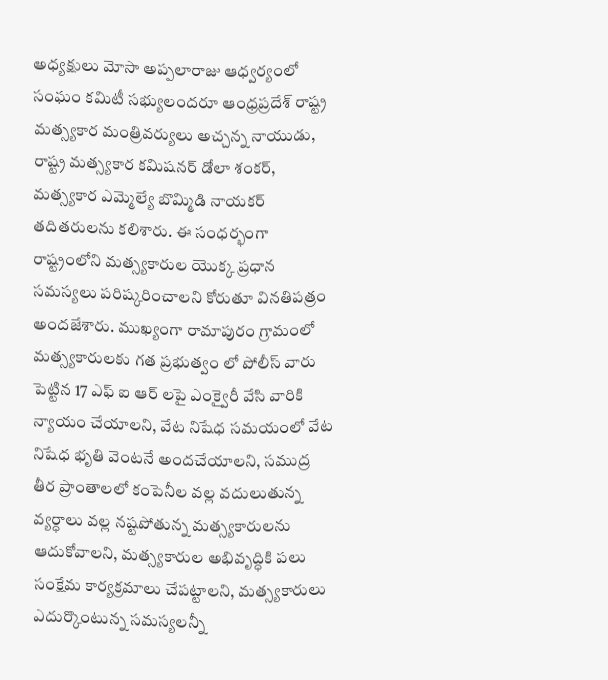అధ్యక్షులు మోసా అప్పలారాజు ఆధ్వర్యంలో సంఘం కమిటీ సభ్యులందరూ ఆంధ్రప్రదేశ్ రాష్ట్ర మత్స్యకార మంత్రివర్యులు అచ్చన్న నాయుడు, రాష్ట్ర మత్స్యకార కమిషనర్ డోలా శంకర్, మత్స్యకార ఎమ్మెల్యే బొమ్మిడి నాయకర్ తదితరులను కలిశారు. ఈ సంధర్భంగా రాష్ట్రంలోని మత్స్యకారుల యొక్క ప్రధాన సమస్యలు పరిష్కరించాలని కోరుతూ వినతిపత్రం అందజేశారు. ముఖ్యంగా రామాపురం గ్రామంలో మత్స్యకారులకు గత ప్రభుత్వం లో పోలీస్ వారు పెట్టిన 17 ఎఫ్ ఐ ఆర్ లపై ఎంక్వైరీ వేసి వారికి న్యాయం చేయాలని, వేట నిషేధ సమయంలో వేట నిషేధ భృతి వెంటనే అందచేయాలని, సముద్ర తీర ప్రాంతాలలో కంపెనీల వల్ల వదులుతున్న వ్యర్ధాలు వల్ల నష్టపోతున్న మత్స్యకారులను ఆదుకోవాలని, మత్స్యకారుల అభివృద్ధికి పలు సంక్షేమ కార్యక్రమాలు చేపట్టాలని, మత్స్యకారులు ఎదుర్కొంటున్న సమస్యలన్నీ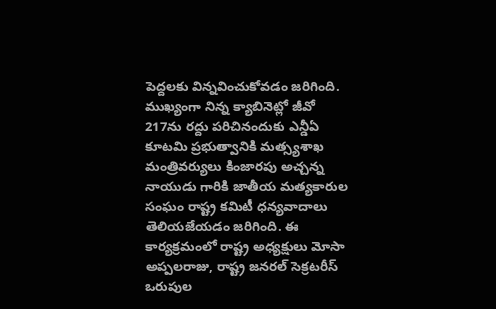పెద్దలకు విన్నవించుకోవడం జరిగింది. ముఖ్యంగా నిన్న క్యాబినెట్లో జీవో 217ను రద్దు పరిచినందుకు ఎన్డీఏ కూటమి ప్రభుత్వానికి మత్స్యశాఖ మంత్రివర్యులు కింజారపు అచ్చన్న నాయుడు గారికి జాతీయ మత్యకారుల సంఘం రాష్ట్ర కమిటీ ధన్యవాదాలు తెలియజేయడం జరిగింది. ఈ కార్యక్రమంలో రాష్ట్ర అధ్యక్షులు మోసా అప్పలరాజు, రాష్ట్ర జనరల్ సెక్రటరీస్ ఒరుపుల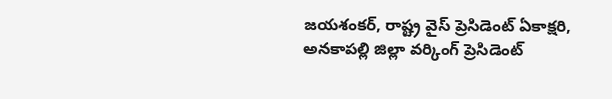జయశంకర్, రాష్ట్ర వైస్ ప్రెసిడెంట్ ఏకాక్షరి, అనకాపల్లి జిల్లా వర్కింగ్ ప్రెసిడెంట్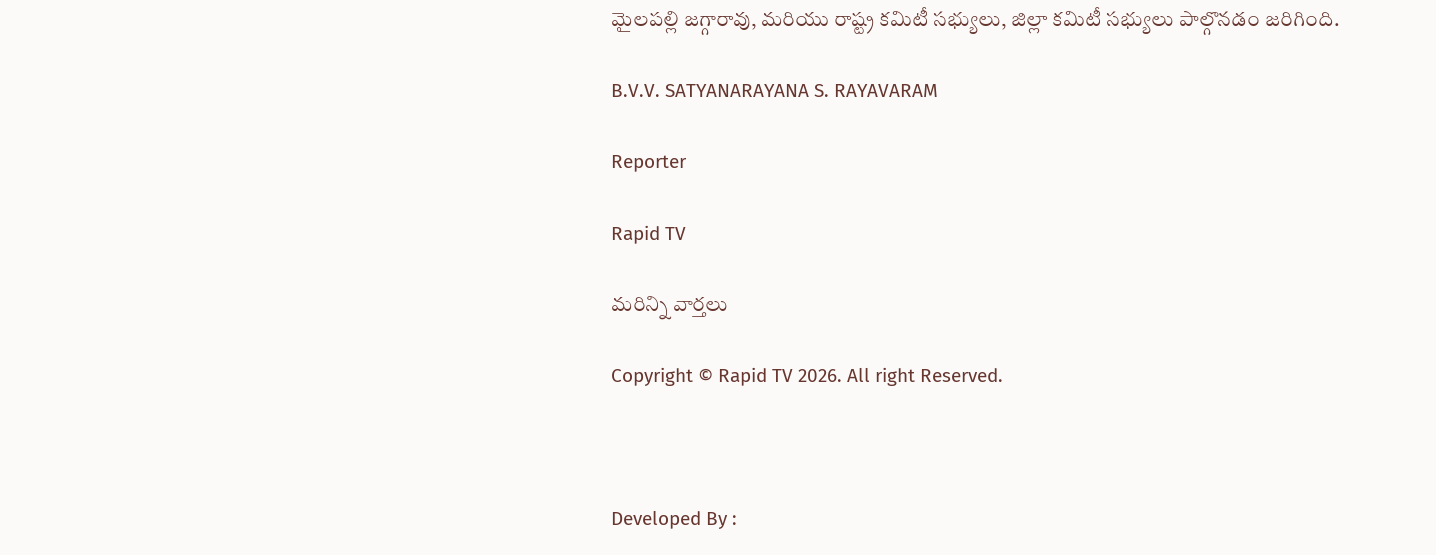మైలపల్లి జగ్గారావు, మరియు రాష్ట్ర కమిటీ సభ్యులు, జిల్లా కమిటీ సభ్యులు పాల్గొనడం జరిగింది.

B.V.V. SATYANARAYANA S. RAYAVARAM

Reporter

Rapid TV

మరిన్ని వార్తలు

Copyright © Rapid TV 2026. All right Reserved.



Developed By :